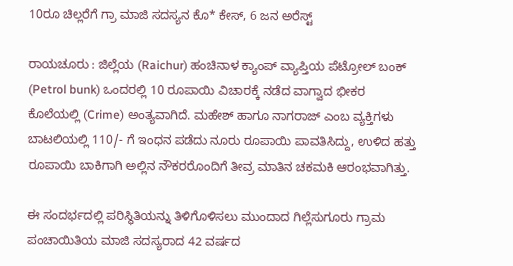10ರೂ ಚಿಲ್ಲರೆಗೆ ಗ್ರಾ ಮಾಜಿ ಸದಸ್ಯನ ಕೊ* ಕೇಸ್, 6 ಜನ ಅರೆಸ್ಟ್‌

ರಾಯಚೂರು : ಜಿಲ್ಲೆಯ (Raichur) ಹಂಚಿನಾಳ ಕ್ಯಾಂಪ್ ವ್ಯಾಪ್ತಿಯ ಪೆಟ್ರೋಲ್ ಬಂಕ್ (Petrol bunk) ಒಂದರಲ್ಲಿ 10 ರೂಪಾಯಿ ವಿಚಾರಕ್ಕೆ ನಡೆದ ವಾಗ್ವಾದ ಭೀಕರ ಕೊಲೆಯಲ್ಲಿ (Crime) ಅಂತ್ಯವಾಗಿದೆ. ಮಹೇಶ್ ಹಾಗೂ ನಾಗರಾಜ್ ಎಂಬ ವ್ಯಕ್ತಿಗಳು ಬಾಟಲಿಯಲ್ಲಿ 110/- ಗೆ ಇಂಧನ ಪಡೆದು ನೂರು ರೂಪಾಯಿ ಪಾವತಿಸಿದ್ದು, ಉಳಿದ ಹತ್ತು ರೂಪಾಯಿ ಬಾಕಿಗಾಗಿ ಅಲ್ಲಿನ ನೌಕರರೊಂದಿಗೆ ತೀವ್ರ ಮಾತಿನ ಚಕಮಕಿ ಆರಂಭವಾಗಿತ್ತು.

ಈ ಸಂದರ್ಭದಲ್ಲಿ ಪರಿಸ್ಥಿತಿಯನ್ನು ತಿಳಿಗೊಳಿಸಲು ಮುಂದಾದ ಗಿಲ್ಲೆಸುಗೂರು ಗ್ರಾಮ ಪಂಚಾಯಿತಿಯ ಮಾಜಿ ಸದಸ್ಯರಾದ 42 ವರ್ಷದ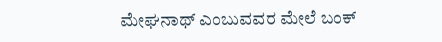ಮೇಘನಾಥ್ ಎಂಬುವವರ ಮೇಲೆ ಬಂಕ್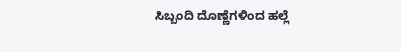ಸಿಬ್ಬಂದಿ ದೊಣ್ಣೆಗಳಿಂದ ಹಲ್ಲೆ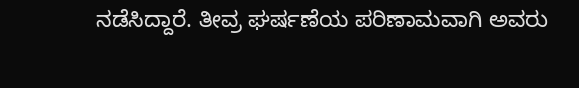ನಡೆಸಿದ್ದಾರೆ. ತೀವ್ರ ಘರ್ಷಣೆಯ ಪರಿಣಾಮವಾಗಿ ಅವರು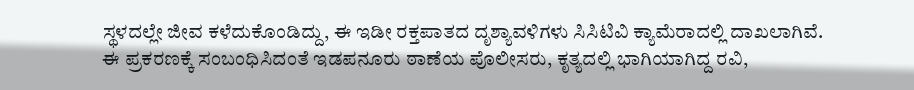ಸ್ಥಳದಲ್ಲೇ ಜೀವ ಕಳೆದುಕೊಂಡಿದ್ದು, ಈ ಇಡೀ ರಕ್ತಪಾತದ ದೃಶ್ಯಾವಳಿಗಳು ಸಿಸಿಟಿವಿ ಕ್ಯಾಮೆರಾದಲ್ಲಿ ದಾಖಲಾಗಿವೆ. ಈ ಪ್ರಕರಣಕ್ಕೆ ಸಂಬಂಧಿಸಿದಂತೆ ಇಡಪನೂರು ಠಾಣೆಯ ಪೊಲೀಸರು, ಕೃತ್ಯದಲ್ಲಿ ಭಾಗಿಯಾಗಿದ್ದ ರವಿ,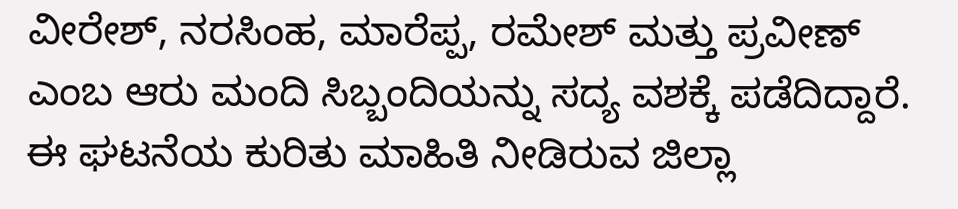ವೀರೇಶ್, ನರಸಿಂಹ, ಮಾರೆಪ್ಪ, ರಮೇಶ್ ಮತ್ತು ಪ್ರವೀಣ್ ಎಂಬ ಆರು ಮಂದಿ ಸಿಬ್ಬಂದಿಯನ್ನು ಸದ್ಯ ವಶಕ್ಕೆ ಪಡೆದಿದ್ದಾರೆ. ಈ ಘಟನೆಯ ಕುರಿತು ಮಾಹಿತಿ ನೀಡಿರುವ ಜಿಲ್ಲಾ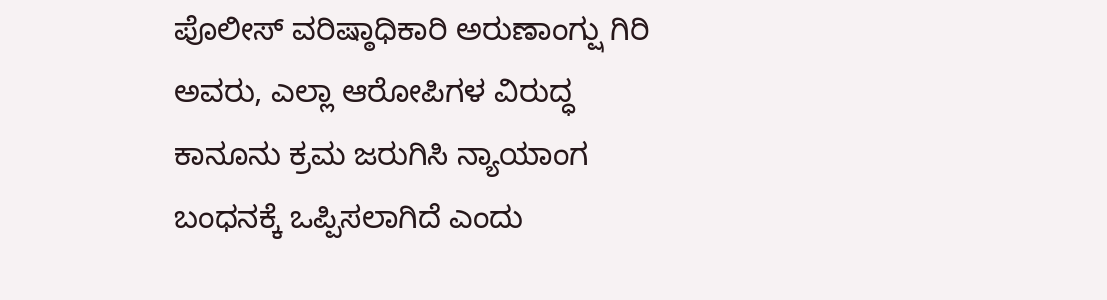ಪೊಲೀಸ್ ವರಿಷ್ಠಾಧಿಕಾರಿ ಅರುಣಾಂಗ್ಷು ಗಿರಿ ಅವರು, ಎಲ್ಲಾ ಆರೋಪಿಗಳ ವಿರುದ್ಧ ಕಾನೂನು ಕ್ರಮ ಜರುಗಿಸಿ ನ್ಯಾಯಾಂಗ ಬಂಧನಕ್ಕೆ ಒಪ್ಪಿಸಲಾಗಿದೆ ಎಂದು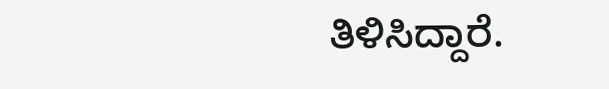ತಿಳಿಸಿದ್ದಾರೆ.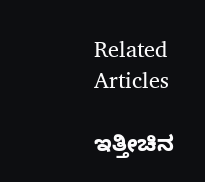Related Articles

ಇತ್ತೀಚಿನ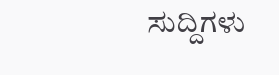ಸುದ್ದಿಗಳು